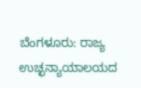ಬೆಂಗಳೂರು: ರಾಜ್ಯ ಉಚ್ಛನ್ಯಾಯಾಲಯದ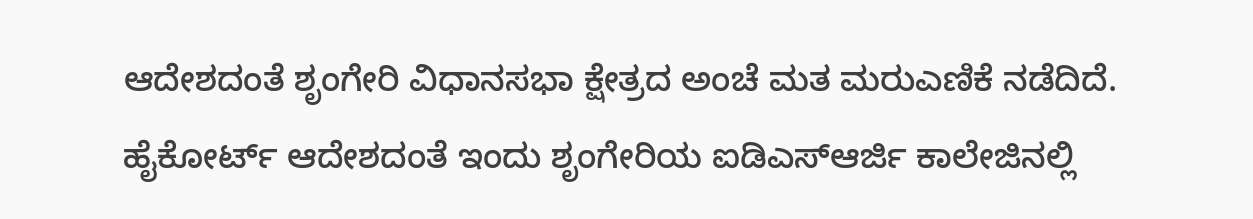ಆದೇಶದಂತೆ ಶೃಂಗೇರಿ ವಿಧಾನಸಭಾ ಕ್ಷೇತ್ರದ ಅಂಚೆ ಮತ ಮರುಎಣಿಕೆ ನಡೆದಿದೆ.
ಹೈಕೋರ್ಟ್ ಆದೇಶದಂತೆ ಇಂದು ಶೃಂಗೇರಿಯ ಐಡಿಎಸ್ಆರ್ಜಿ ಕಾಲೇಜಿನಲ್ಲಿ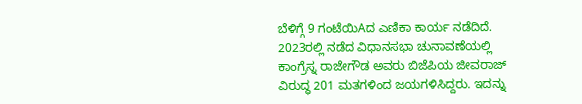ಬೆಳಿಗ್ಗೆ 9 ಗಂಟೆಯಿAದ ಎಣಿಕಾ ಕಾರ್ಯ ನಡೆದಿದೆ.
2023ರಲ್ಲಿ ನಡೆದ ವಿಧಾನಸಭಾ ಚುನಾವಣೆಯಲ್ಲಿ ಕಾಂಗ್ರೆಸ್ನ ರಾಜೇಗೌಡ ಅವರು ಬಿಜೆಪಿಯ ಜೀವರಾಜ್ ವಿರುದ್ಧ 201 ಮತಗಳಿಂದ ಜಯಗಳಿಸಿದ್ದರು. ಇದನ್ನು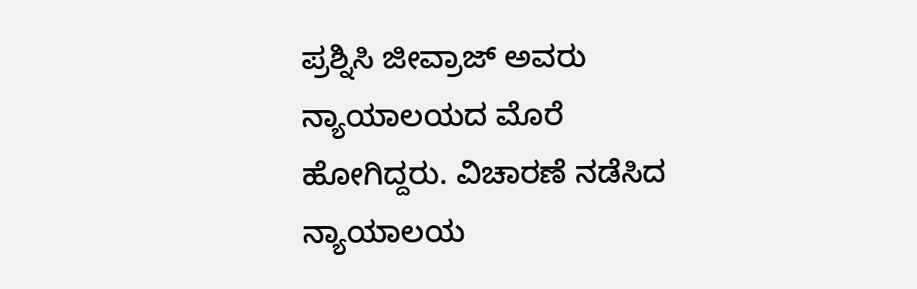ಪ್ರಶ್ನಿಸಿ ಜೀವ್ರಾಜ್ ಅವರು ನ್ಯಾಯಾಲಯದ ಮೊರೆ ಹೋಗಿದ್ದರು. ವಿಚಾರಣೆ ನಡೆಸಿದ ನ್ಯಾಯಾಲಯ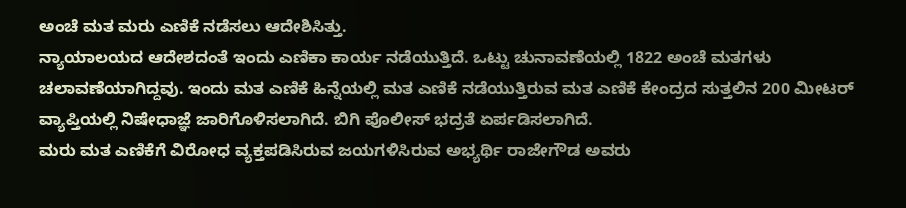ಅಂಚೆ ಮತ ಮರು ಎಣಿಕೆ ನಡೆಸಲು ಆದೇಶಿಸಿತ್ತು.
ನ್ಯಾಯಾಲಯದ ಆದೇಶದಂತೆ ಇಂದು ಎಣಿಕಾ ಕಾರ್ಯ ನಡೆಯುತ್ತಿದೆ. ಒಟ್ಟು ಚುನಾವಣೆಯಲ್ಲಿ 1822 ಅಂಚೆ ಮತಗಳು ಚಲಾವಣೆಯಾಗಿದ್ದವು. ಇಂದು ಮತ ಎಣಿಕೆ ಹಿನ್ನೆಯಲ್ಲಿ ಮತ ಎಣಿಕೆ ನಡೆಯುತ್ತಿರುವ ಮತ ಎಣಿಕೆ ಕೇಂದ್ರದ ಸುತ್ತಲಿನ 200 ಮೀಟರ್ ವ್ಯಾಪ್ತಿಯಲ್ಲಿ ನಿಷೇಧಾಜ್ಞೆ ಜಾರಿಗೊಳಿಸಲಾಗಿದೆ. ಬಿಗಿ ಪೊಲೀಸ್ ಭದ್ರತೆ ಏರ್ಪಡಿಸಲಾಗಿದೆ.
ಮರು ಮತ ಎಣಿಕೆಗೆ ವಿರೋಧ ವ್ಯಕ್ತಪಡಿಸಿರುವ ಜಯಗಳಿಸಿರುವ ಅಭ್ಯರ್ಥಿ ರಾಜೇಗೌಡ ಅವರು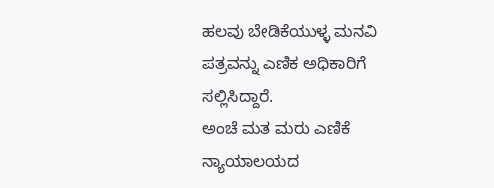ಹಲವು ಬೇಡಿಕೆಯುಳ್ಳ ಮನವಿ ಪತ್ರವನ್ನು ಎಣಿಕ ಅಧಿಕಾರಿಗೆ ಸಲ್ಲಿಸಿದ್ದಾರೆ.
ಅಂಚೆ ಮತ ಮರು ಎಣಿಕೆ ನ್ಯಾಯಾಲಯದ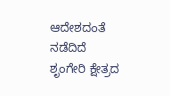ಆದೇಶದಂತೆ ನಡೆದಿದೆ ಶೃಂಗೇರಿ ಕ್ಷೇತ್ರದ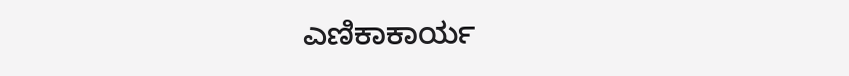ಎಣಿಕಾಕಾರ್ಯ